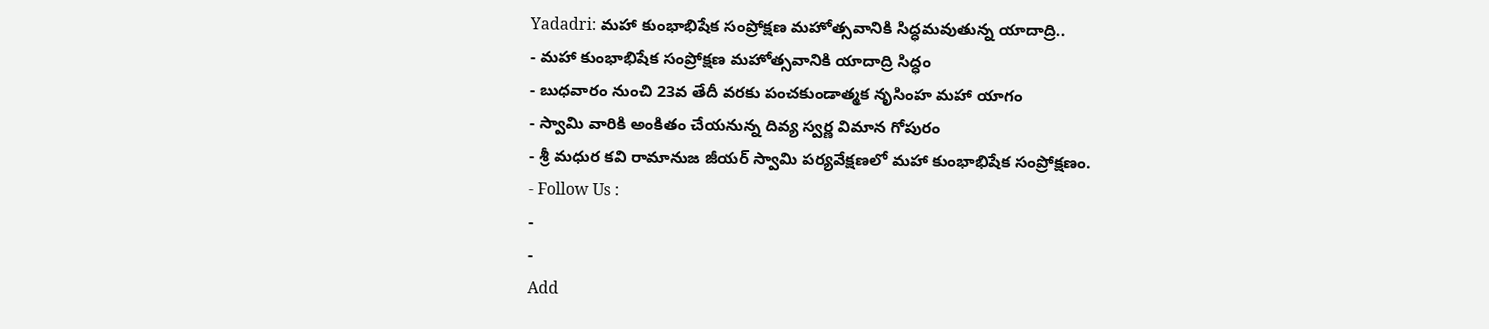Yadadri: మహా కుంభాభిషేక సంప్రోక్షణ మహోత్సవానికి సిద్ధమవుతున్న యాదాద్రి..
- మహా కుంభాభిషేక సంప్రోక్షణ మహోత్సవానికి యాదాద్రి సిద్ధం
- బుధవారం నుంచి 23వ తేదీ వరకు పంచకుండాత్మక నృసింహ మహా యాగం
- స్వామి వారికి అంకితం చేయనున్న దివ్య స్వర్ణ విమాన గోపురం
- శ్రీ మధుర కవి రామానుజ జీయర్ స్వామి పర్యవేక్షణలో మహా కుంభాభిషేక సంప్రోక్షణం.
- Follow Us :
-
-
Add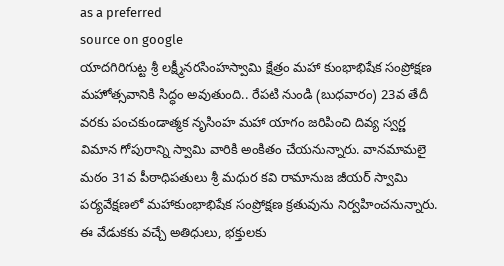as a preferred
source on google
యాదగిరిగుట్ట శ్రీ లక్ష్మీనరసింహస్వామి క్షేత్రం మహా కుంభాభిషేక సంప్రోక్షణ మహోత్సవానికి సిద్ధం అవుతుంది.. రేపటి నుండి (బుధవారం) 23వ తేదీ వరకు పంచకుండాత్మక నృసింహ మహా యాగం జరిపించి దివ్య స్వర్ణ విమాన గోపురాన్ని స్వామి వారికి అంకితం చేయనున్నారు. వానమామలై మఠం 31వ పీఠాధిపతులు శ్రీ మధుర కవి రామానుజ జీయర్ స్వామి పర్యవేక్షణలో మహాకుంభాభిషేక సంప్రోక్షణ క్రతువును నిర్వహించనున్నారు. ఈ వేడుకకు వచ్చే అతిధులు, భక్తులకు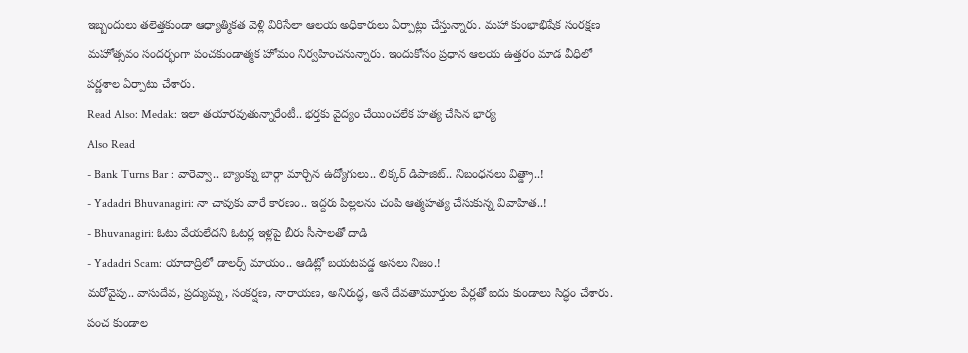ఇబ్బందులు తలెత్తకుండా ఆధ్యాత్మికత వెళ్లి విరిసేలా ఆలయ అధికారులు ఏర్పాట్లు చేస్తున్నారు. మహా కుంభాభిషేక సంరక్షణ మహోత్సవం సందర్భంగా పంచకుండాత్మక హోమం నిర్వహించనున్నారు. ఇందుకోసం ప్రధాన ఆలయ ఉత్తరం మాడ వీధిలో పర్ణశాల ఏర్పాటు చేశారు.
Read Also: Medak: ఇలా తయారవుతున్నారేంటీ.. భర్తకు వైద్యం చేయించలేక హత్య చేసిన భార్య
Also Read
- Bank Turns Bar : వారెవ్వా.. బ్యాంక్ను బార్గా మార్చిన ఉద్యోగులు.. లిక్కర్ డిపాజిట్.. నిబంధనలు విత్డ్రా..!
- Yadadri Bhuvanagiri: నా చావుకు వారే కారణం.. ఇద్దరు పిల్లలను చంపి ఆత్మహత్య చేసుకున్న వివాహిత..!
- Bhuvanagiri: ఓటు వేయలేదని ఓటర్ల ఇళ్లపై బీరు సీసాలతో దాడి
- Yadadri Scam: యాదాద్రిలో డాలర్స్ మాయం.. ఆడిట్లో బయటపడ్డ అసలు నిజం.!
మరోవైపు.. వాసుదేవ, ప్రద్యుమ్న, సంకర్షణ, నారాయణ, అనిరుద్ధ, అనే దేవతామూర్తుల పేర్లతో ఐదు కుండాలు సిద్ధం చేశారు. పంచ కుండాల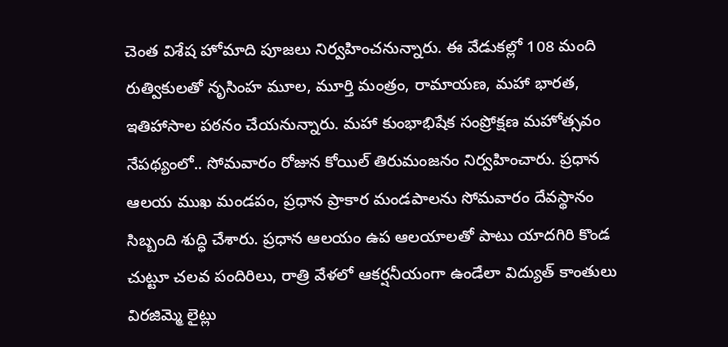చెంత విశేష హోమాది పూజలు నిర్వహించనున్నారు. ఈ వేడుకల్లో 108 మంది రుత్వికులతో నృసింహ మూల, మూర్తి మంత్రం, రామాయణ, మహా భారత, ఇతిహాసాల పఠనం చేయనున్నారు. మహా కుంభాభిషేక సంప్రోక్షణ మహోత్సవం నేపథ్యంలో.. సోమవారం రోజున కోయిల్ తిరుమంజనం నిర్వహించారు. ప్రధాన ఆలయ ముఖ మండపం, ప్రధాన ప్రాకార మండపాలను సోమవారం దేవస్థానం సిబ్బంది శుద్ధి చేశారు. ప్రధాన ఆలయం ఉప ఆలయాలతో పాటు యాదగిరి కొండ చుట్టూ చలవ పందిరిలు, రాత్రి వేళలో ఆకర్షనీయంగా ఉండేలా విద్యుత్ కాంతులు విరజిమ్మె లైట్లు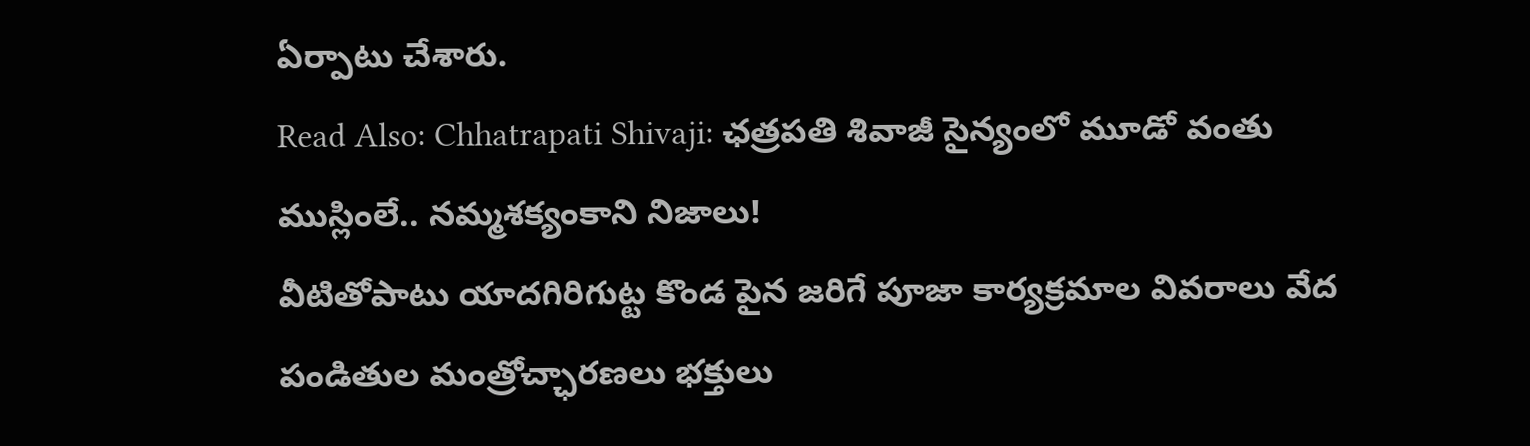ఏర్పాటు చేశారు.
Read Also: Chhatrapati Shivaji: ఛత్రపతి శివాజీ సైన్యంలో మూడో వంతు ముస్లింలే.. నమ్మశక్యంకాని నిజాలు!
వీటితోపాటు యాదగిరిగుట్ట కొండ పైన జరిగే పూజా కార్యక్రమాల వివరాలు వేద పండితుల మంత్రోచ్ఛారణలు భక్తులు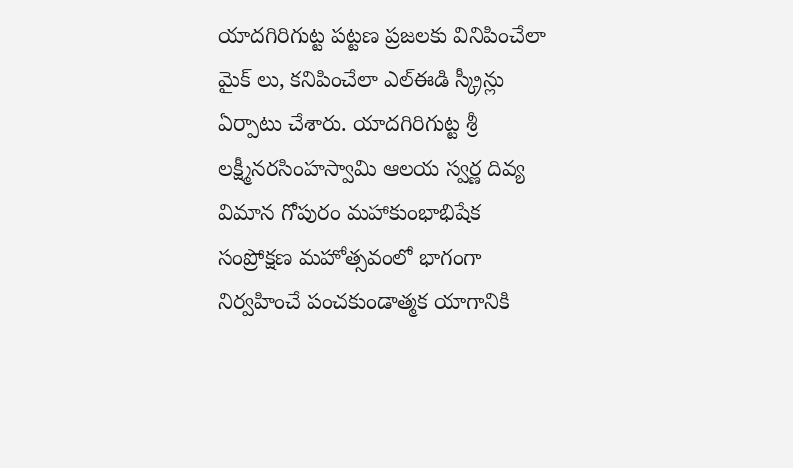యాదగిరిగుట్ట పట్టణ ప్రజలకు వినిపించేలా మైక్ లు, కనిపించేలా ఎల్ఈడి స్క్రీన్లు ఏర్పాటు చేశారు. యాదగిరిగుట్ట శ్రీ లక్ష్మీనరసింహస్వామి ఆలయ స్వర్ణ దివ్య విమాన గోపురం మహాకుంభాభిషేక సంప్రోక్షణ మహోత్సవంలో భాగంగా నిర్వహించే పంచకుండాత్మక యాగానికి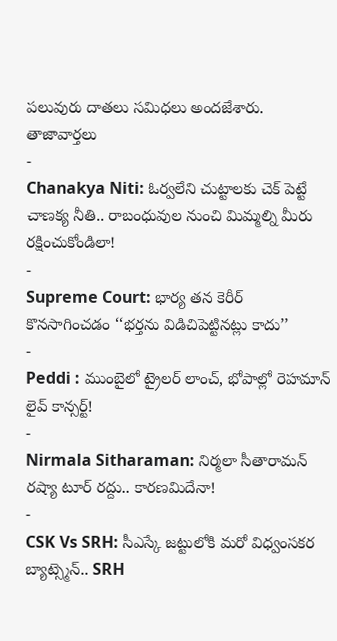పలువురు దాతలు సమిధలు అందజేశారు.
తాజావార్తలు
-
Chanakya Niti: ఓర్వలేని చుట్టాలకు చెక్ పెట్టే చాణక్య నీతి.. రాబంధువుల నుంచి మిమ్మల్ని మీరు రక్షించుకోండిలా!
-
Supreme Court: భార్య తన కెరీర్ కొనసాగించడం ‘‘భర్తను విడిచిపెట్టినట్లు కాదు’’
-
Peddi : ముంబైలో ట్రైలర్ లాంచ్, భోపాల్లో రెహమాన్ లైవ్ కాన్సర్ట్!
-
Nirmala Sitharaman: నిర్మలా సీతారామన్ రష్యా టూర్ రద్దు.. కారణమిదేనా!
-
CSK Vs SRH: సీఎస్కే జట్టులోకి మరో విధ్వంసకర బ్యాట్స్మెన్.. SRH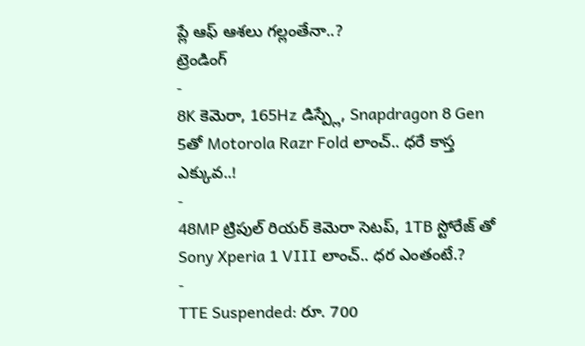ప్లే ఆఫ్ ఆశలు గల్లంతేనా..?
ట్రెండింగ్
-
8K కెమెరా, 165Hz డిస్ప్లే, Snapdragon 8 Gen 5తో Motorola Razr Fold లాంచ్.. ధరే కాస్త ఎక్కువ..!
-
48MP ట్రిపుల్ రియర్ కెమెరా సెటప్, 1TB స్టోరేజ్ తో Sony Xperia 1 VIII లాంచ్.. ధర ఎంతంటే.?
-
TTE Suspended: రూ. 700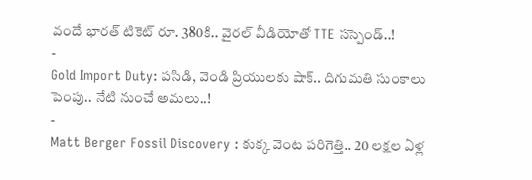వందే భారత్ టికెట్ రూ. 380కి.. వైరల్ వీడియోతో TTE సస్పెండ్..!
-
Gold Import Duty: పసిడి, వెండి ప్రియులకు షాక్.. దిగుమతి సుంకాలు పెంపు.. నేటి నుంచే అమలు..!
-
Matt Berger Fossil Discovery : కుక్క వెంట పరిగెత్తి.. 20 లక్షల ఏళ్ల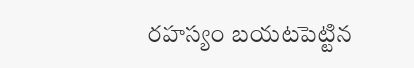రహస్యం బయటపెట్టిన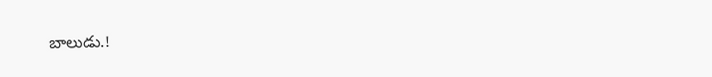బాలుడు.!